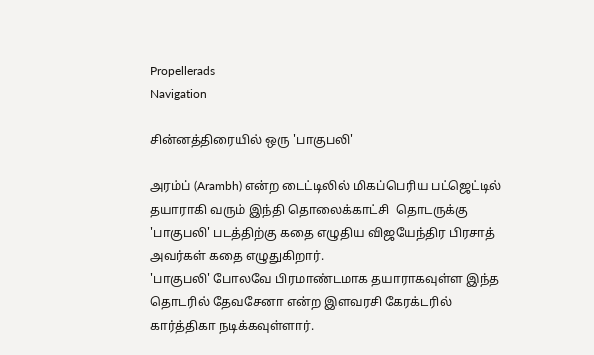Propellerads
Navigation

சின்னத்திரையில் ஒரு 'பாகுபலி'

அரம்ப் (Arambh) என்ற டைட்டிலில் மிகப்பெரிய பட்ஜெட்டில் தயாராகி வரும் இந்தி தொலைக்காட்சி  தொடருக்கு 'பாகுபலி' படத்திற்கு கதை எழுதிய விஜயேந்திர பிரசாத் அவர்கள் கதை எழுதுகிறார்.
'பாகுபலி' போலவே பிரமாண்டமாக தயாராகவுள்ள இந்த தொடரில் தேவசேனா என்ற இளவரசி கேரக்டரில் கார்த்திகா நடிக்கவுள்ளார்.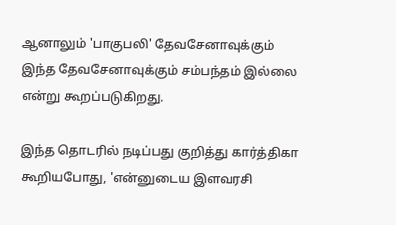ஆனாலும் 'பாகுபலி' தேவசேனாவுக்கும் இந்த தேவசேனாவுக்கும் சம்பந்தம் இல்லை என்று கூறப்படுகிறது.

இந்த தொடரில் நடிப்பது குறித்து கார்த்திகா கூறியபோது, 'என்னுடைய இளவரசி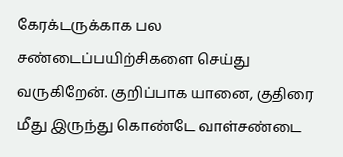கேரக்டருக்காக பல சண்டைப்பயிற்சிகளை செய்து வருகிறேன். குறிப்பாக யானை, குதிரை மீது இருந்து கொண்டே வாள்சண்டை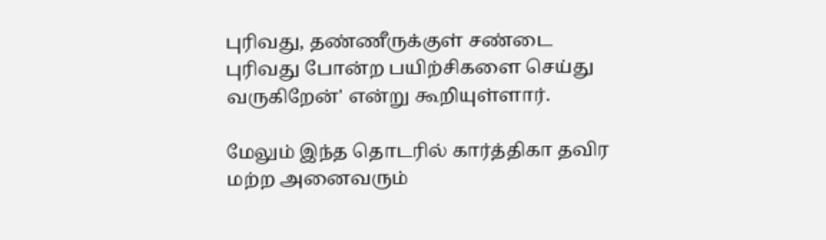புரிவது, தண்ணீருக்குள் சண்டை புரிவது போன்ற பயிற்சிகளை செய்து வருகிறேன்' என்று கூறியுள்ளார்.

மேலும் இந்த தொடரில் கார்த்திகா தவிர மற்ற அனைவரும்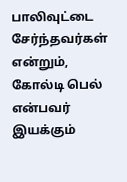பாலிவுட்டை சேர்ந்தவர்கள் என்றும், கோல்டி பெல் என்பவர் இயக்கும்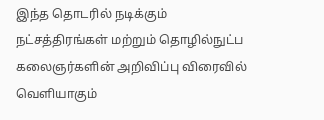இந்த தொடரில் நடிக்கும் நட்சத்திரங்கள் மற்றும் தொழில்நுட்ப கலைஞர்களின் அறிவிப்பு விரைவில் வெளியாகும்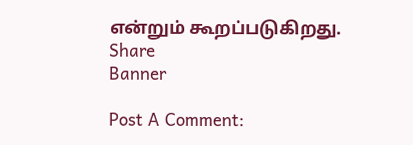என்றும் கூறப்படுகிறது.
Share
Banner

Post A Comment: